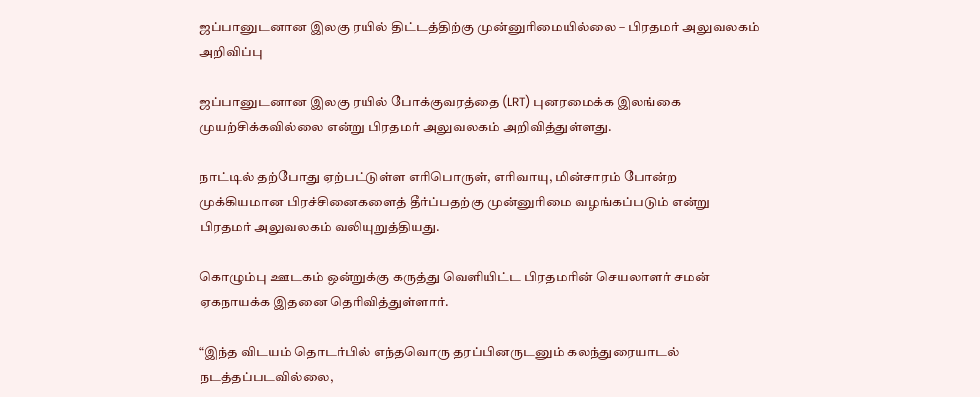ஜப்பானுடனான இலகு ரயில் திட்டத்திற்கு முன்னுரிமையில்லை – பிரதமர் அலுவலகம் அறிவிப்பு

ஜப்பானுடனான இலகு ரயில் போக்குவரத்தை (LRT) புனரமைக்க இலங்கை முயற்சிக்கவில்லை என்று பிரதமர் அலுவலகம் அறிவித்துள்ளது.

நாட்டில் தற்போது ஏற்பட்டுள்ள எரிபொருள், எரிவாயு, மின்சாரம் போன்ற முக்கியமான பிரச்சினைகளைத் தீர்ப்பதற்கு முன்னுரிமை வழங்கப்படும் என்று பிரதமர் அலுவலகம் வலியுறுத்தியது.

கொழும்பு ஊடகம் ஒன்றுக்கு கருத்து வெளியிட்ட பிரதமரின் செயலாளர் சமன் ஏகநாயக்க இதனை தெரிவித்துள்ளார்.

“இந்த விடயம் தொடர்பில் எந்தவொரு தரப்பினருடனும் கலந்துரையாடல் நடத்தப்படவில்லை,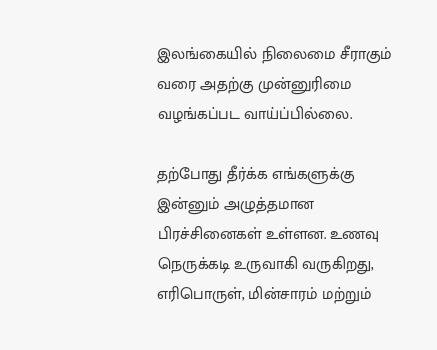இலங்கையில் நிலைமை சீராகும் வரை அதற்கு முன்னுரிமை வழங்கப்பட வாய்ப்பில்லை.

தற்போது தீர்க்க எங்களுக்கு இன்னும் அழுத்தமான பிரச்சினைகள் உள்ளன. உணவு நெருக்கடி உருவாகி வருகிறது, எரிபொருள், மின்சாரம் மற்றும்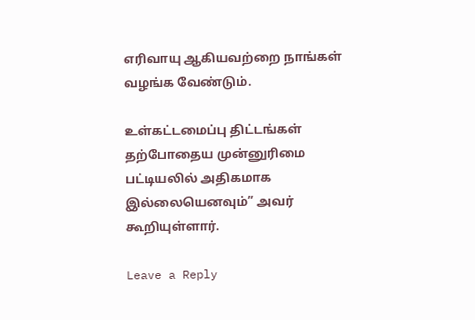எரிவாயு ஆகியவற்றை நாங்கள் வழங்க வேண்டும்.

உள்கட்டமைப்பு திட்டங்கள் தற்போதைய முன்னுரிமை பட்டியலில் அதிகமாக இல்லையெனவும்” அவர் கூறியுள்ளார்.

Leave a Reply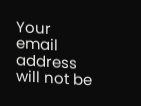Your email address will not be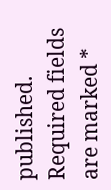published. Required fields are marked *